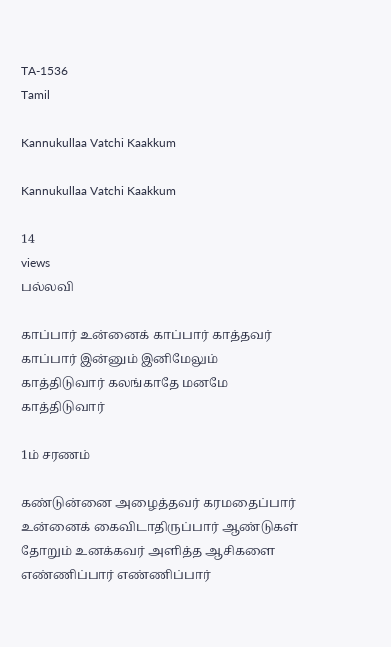TA-1536
Tamil

Kannukullaa Vatchi Kaakkum

Kannukullaa Vatchi Kaakkum

14
views
பல்லவி

காப்பார் உன்னைக் காப்பார் காத்தவர் காப்பார் இன்னும் இனிமேலும் காத்திடுவார் கலங்காதே மனமே காத்திடுவார்

1ம் சரணம்

கண்டுன்னை அழைத்தவர் கரமதைப்பார் உன்னைக் கைவிடாதிருப்பார் ஆண்டுகள் தோறும் உனக்கவர் அளித்த ஆசிகளை எண்ணிப்பார் எண்ணிப்பார்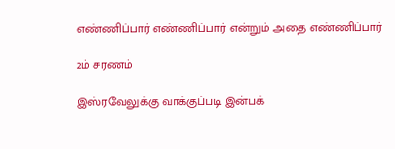எண்ணிப்பார் எண்ணிப்பார் என்றும் அதை எண்ணிப்பார்

2ம் சரணம்

இஸ்ரவேலுக்கு வாக்குப்படி இன்பக்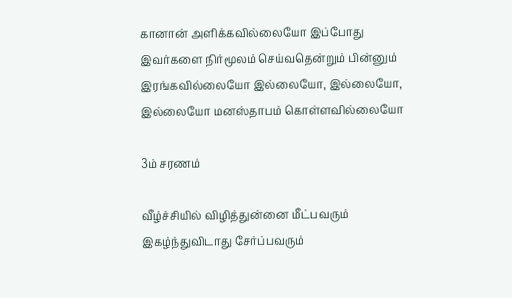கானான் அளிக்கவில்லையோ இப்போது இவர்களை நிர்மூலம் செய்வதென்றும் பின்னும் இரங்கவில்லையோ இல்லையோ, இல்லையோ, இல்லையோ மனஸ்தாபம் கொள்ளவில்லையோ

3ம் சரணம்

வீழ்ச்சியில் விழித்துன்னை மீட்பவரும் இகழ்ந்துவிடாது சேர்ப்பவரும்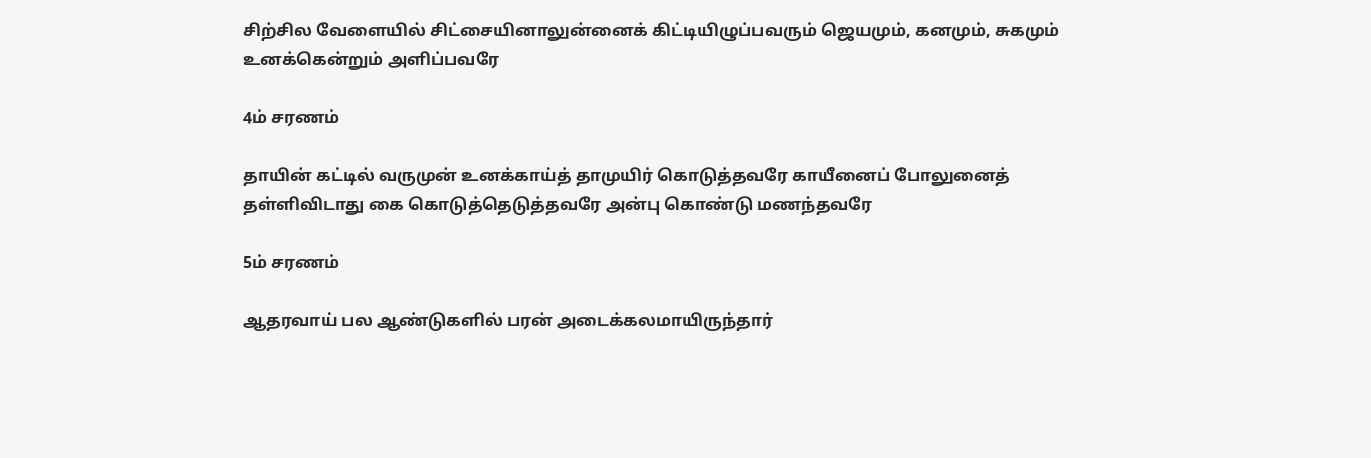சிற்சில வேளையில் சிட்சையினாலுன்னைக் கிட்டியிழுப்பவரும் ஜெயமும், கனமும், சுகமும் உனக்கென்றும் அளிப்பவரே

4ம் சரணம்

தாயின் கட்டில் வருமுன் உனக்காய்த் தாமுயிர் கொடுத்தவரே காயீனைப் போலுனைத் தள்ளிவிடாது கை கொடுத்தெடுத்தவரே அன்பு கொண்டு மணந்தவரே

5ம் சரணம்

ஆதரவாய் பல ஆண்டுகளில் பரன் அடைக்கலமாயிருந்தார்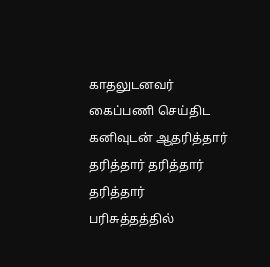காதலுடனவர் கைப்பணி செய்திட கனிவுடன் ஆதரித்தார் தரித்தார் தரித்தார் தரித்தார் பரிசுத்தத்தில்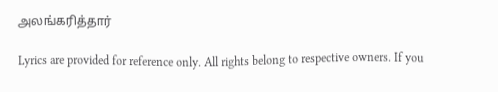அலங்கரித்தார்

Lyrics are provided for reference only. All rights belong to respective owners. If you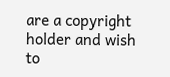are a copyright holder and wish to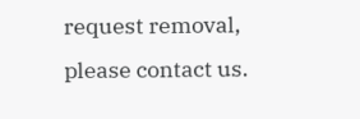request removal, please contact us.